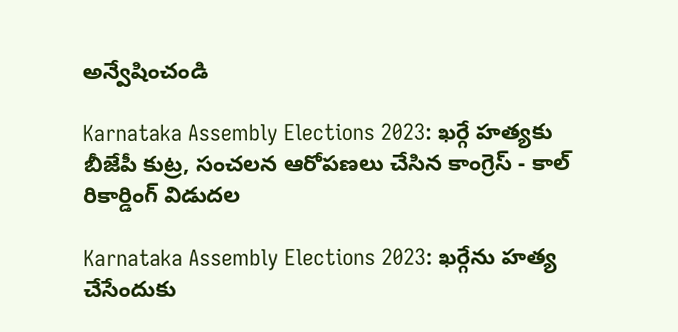అన్వేషించండి

Karnataka Assembly Elections 2023: ఖర్గే హత్యకు బీజేపీ కుట్ర, సంచలన ఆరోపణలు చేసిన కాంగ్రెస్ - కాల్‌ రికార్డింగ్ విడుదల

Karnataka Assembly Elections 2023: ఖర్గేను హత్య చేసేందుకు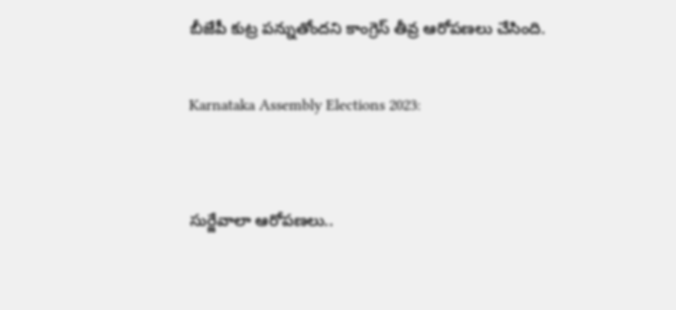బీజేపీ కుట్ర పన్నుతోందని కాంగ్రెస్ తీవ్ర ఆరోపణలు చేసింది.

Karnataka Assembly Elections 2023:


సుర్జేవాలా ఆరోపణలు..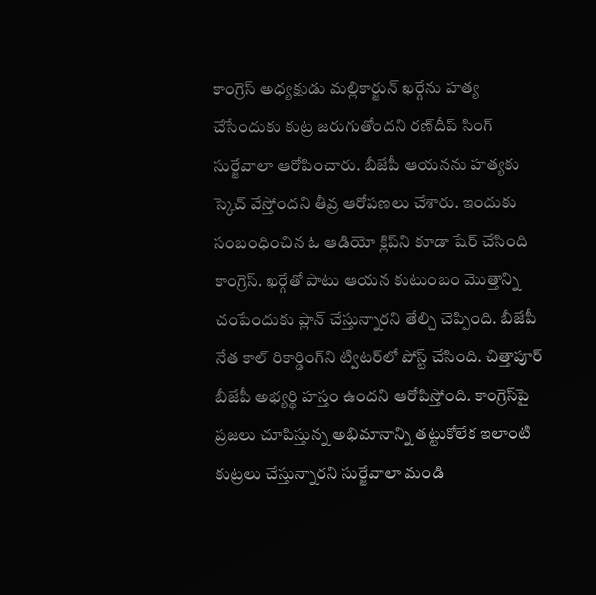కాంగ్రెస్ అధ్యక్షుడు మల్లికార్జున్ ఖర్గేను హత్య చేసేందుకు కుట్ర జరుగుతోందని రణ్‌దీప్ సింగ్ సుర్జేవాలా ఆరోపించారు. బీజేపీ ఆయనను హత్యకు స్కెచ్ వేస్తోందని తీవ్ర ఆరోపణలు చేశారు. ఇందుకు సంబంధించిన ఓ ఆడియో క్లిప్‌ని కూడా షేర్ చేసింది కాంగ్రెస్. ఖర్గేతో పాటు ఆయన కుటుంబం మొత్తాన్ని చంపేందుకు ప్లాన్ చేస్తున్నారని తేల్చి చెప్పింది. బీజేపీ నేత కాల్‌ రికార్డింగ్‌ని ట్విటర్‌లో పోస్ట్ చేసింది. చిత్తాపూర్‌ బీజేపీ అభ్యర్థి హస్తం ఉందని ఆరోపిస్తోంది. కాంగ్రెస్‌పై ప్రజలు చూపిస్తున్న అభిమానాన్ని తట్టుకోలేక ఇలాంటి కుట్రలు చేస్తున్నారని సుర్జేవాలా మండి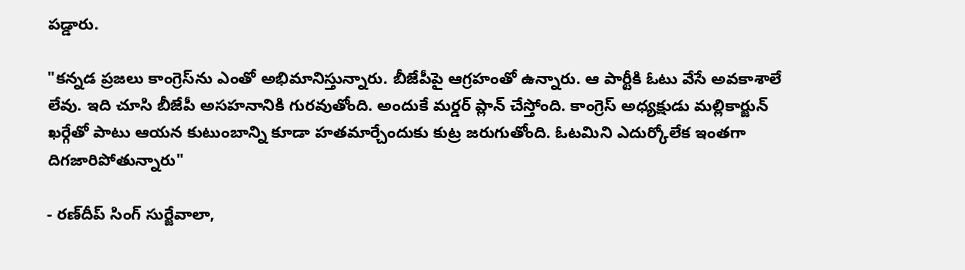పడ్డారు.

"కన్నడ ప్రజలు కాంగ్రెస్‌ను ఎంతో అభిమానిస్తున్నారు. బీజేపీపై ఆగ్రహంతో ఉన్నారు. ఆ పార్టీకి ఓటు వేసే అవకాశాలే లేవు. ఇది చూసి బీజేపీ అసహనానికి గురవుతోంది. అందుకే మర్డర్‌ ప్లాన్ చేస్తోంది. కాంగ్రెస్ అధ్యక్షుడు మల్లికార్జున్ ఖర్గేతో పాటు ఆయన కుటుంబాన్ని కూడా హతమార్చేందుకు కుట్ర జరుగుతోంది. ఓటమిని ఎదుర్కోలేక ఇంతగా దిగజారిపోతున్నారు"

- రణ్‌దీప్ సింగ్ సుర్జేవాలా,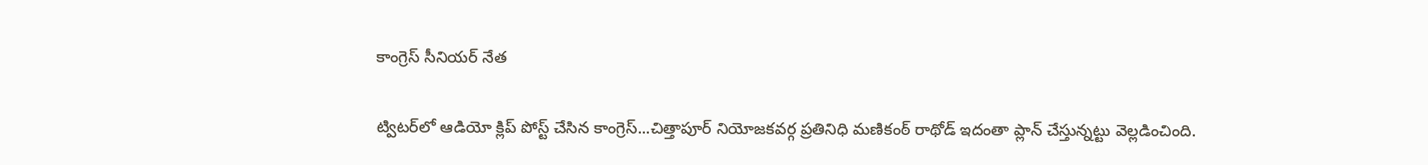కాంగ్రెస్ సీనియర్ నేత

ట్విటర్‌లో ఆడియో క్లిప్ పోస్ట్ చేసిన కాంగ్రెస్...చిత్తాపూర్ నియోజకవర్గ ప్రతినిధి మణికంఠ్ రాథోడ్ ఇదంతా ప్లాన్ చేస్తున్నట్టు వెల్లడించింది.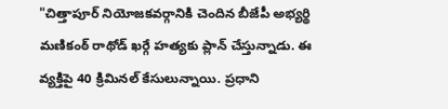"చిత్తాపూర్ నియోజకవర్గానికి చెందిన బీజేపీ అభ్యర్థి మణికంఠ్ రాథోడ్ ఖర్గే హత్యకు ప్లాన్ చేస్తున్నాడు. ఈ వ్యక్తిపై 40 క్రిమినల్ కేసులున్నాయి. ప్రధాని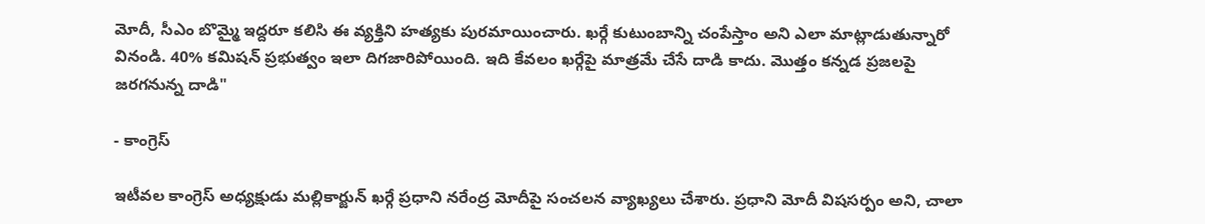మోదీ, సీఎం బొమ్మై ఇద్దరూ కలిసి ఈ వ్యక్తిని హత్యకు పురమాయించారు. ఖర్గే కుటుంబాన్ని చంపేస్తాం అని ఎలా మాట్లాడుతున్నారో వినండి. 40% కమిషన్ ప్రభుత్వం ఇలా దిగజారిపోయింది. ఇది కేవలం ఖర్గేపై మాత్రమే చేసే దాడి కాదు. మొత్తం కన్నడ ప్రజలపై జరగనున్న దాడి"

- కాంగ్రెస్

ఇటీవల కాంగ్రెస్ అధ్యక్షుడు మల్లికార్జున్ ఖర్గే ప్రధాని నరేంద్ర మోదీపై సంచలన వ్యాఖ్యలు చేశారు. ప్రధాని మోదీ విషసర్పం అని, చాలా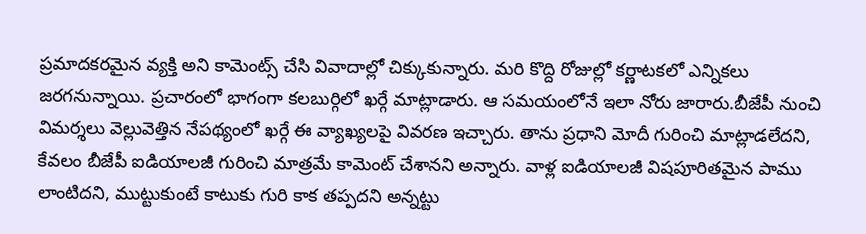ప్రమాదకరమైన వ్యక్తి అని కామెంట్స్ చేసి వివాదాల్లో చిక్కుకున్నారు. మరి కొద్ది రోజుల్లో కర్ణాటకలో ఎన్నికలు జరగనున్నాయి. ప్రచారంలో భాగంగా కలబుర్గిలో ఖర్గే మాట్లాడారు. ఆ సమయంలోనే ఇలా నోరు జారారు.బీజేపీ నుంచి విమర్శలు వెల్లువెత్తిన నేపథ్యంలో ఖర్గే ఈ వ్యాఖ్యలపై వివరణ ఇచ్చారు. తాను ప్రధాని మోదీ గురించి మాట్లాడలేదని, కేవలం బీజేపీ ఐడియాలజీ గురించి మాత్రమే కామెంట్ చేశానని అన్నారు. వాళ్ల ఐడియాలజీ విషపూరితమైన పాము లాంటిదని, ముట్టుకుంటే కాటుకు గురి కాక తప్పదని అన్నట్టు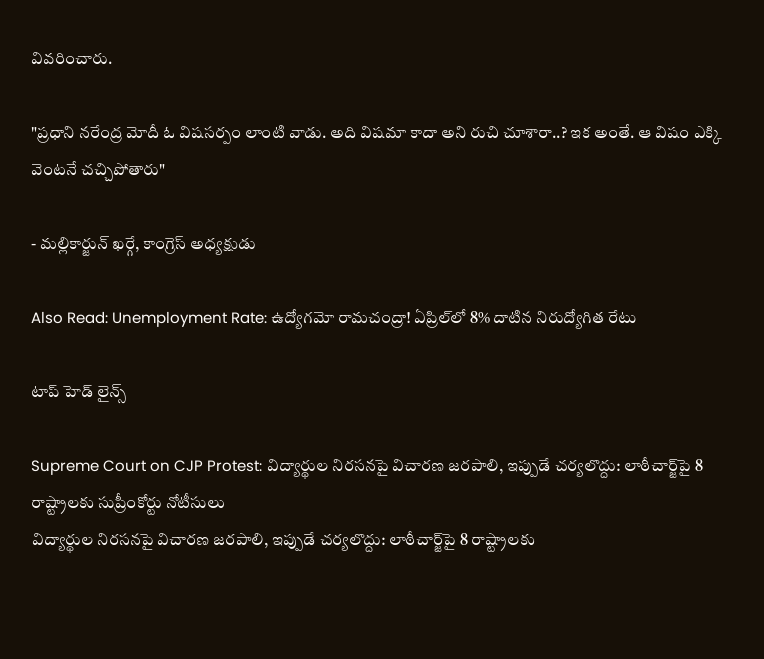వివరించారు.

"ప్రధాని నరేంద్ర మోదీ ఓ విషసర్పం లాంటి వాడు. అది విషమా కాదా అని రుచి చూశారా..? ఇక అంతే. ఆ విషం ఎక్కి వెంటనే చచ్చిపోతారు"

- మల్లికార్జున్ ఖర్గే, కాంగ్రెస్ అధ్యక్షుడు

Also Read: Unemployment Rate: ఉద్యోగమో రామచంద్రా! ఏప్రిల్‌లో 8% దాటిన నిరుద్యోగిత రేటు

టాప్ హెడ్ లైన్స్

Supreme Court on CJP Protest: విద్యార్థుల నిరసనపై విచారణ జరపాలి, ఇప్పుడే చర్యలొద్దు: లాఠీచార్జ్‌పై 8 రాష్ట్రాలకు సుప్రీంకోర్టు నోటీసులు
విద్యార్థుల నిరసనపై విచారణ జరపాలి, ఇప్పుడే చర్యలొద్దు: లాఠీచార్జ్‌పై 8 రాష్ట్రాలకు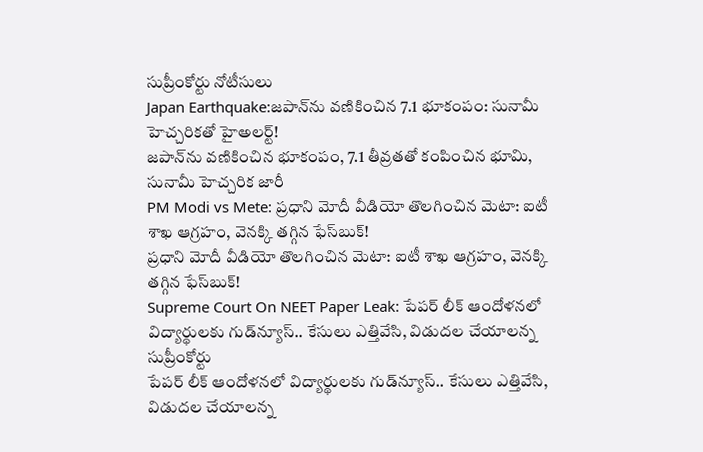సుప్రీంకోర్టు నోటీసులు
Japan Earthquake:జపాన్‌ను వణికించిన 7.1 భూకంపం: సునామీ హెచ్చరికతో హైఅలర్ట్!
జపాన్‌ను వణికించిన భూకంపం, 7.1 తీవ్రతతో కంపించిన భూమి, సునామీ హెచ్చరిక జారీ
PM Modi vs Mete: ప్రధాని మోదీ వీడియో తొలగించిన మెటా: ఐటీ శాఖ ఆగ్రహం, వెనక్కి తగ్గిన ఫేస్‌బుక్!
ప్రధాని మోదీ వీడియో తొలగించిన మెటా: ఐటీ శాఖ ఆగ్రహం, వెనక్కి తగ్గిన ఫేస్‌బుక్!
Supreme Court On NEET Paper Leak: పేపర్ లీక్ ఆందోళనలో విద్యార్థులకు గుడ్‌న్యూస్.. కేసులు ఎత్తివేసి, విడుదల చేయాలన్న సుప్రీంకోర్టు
పేపర్ లీక్ ఆందోళనలో విద్యార్థులకు గుడ్‌న్యూస్.. కేసులు ఎత్తివేసి, విడుదల చేయాలన్న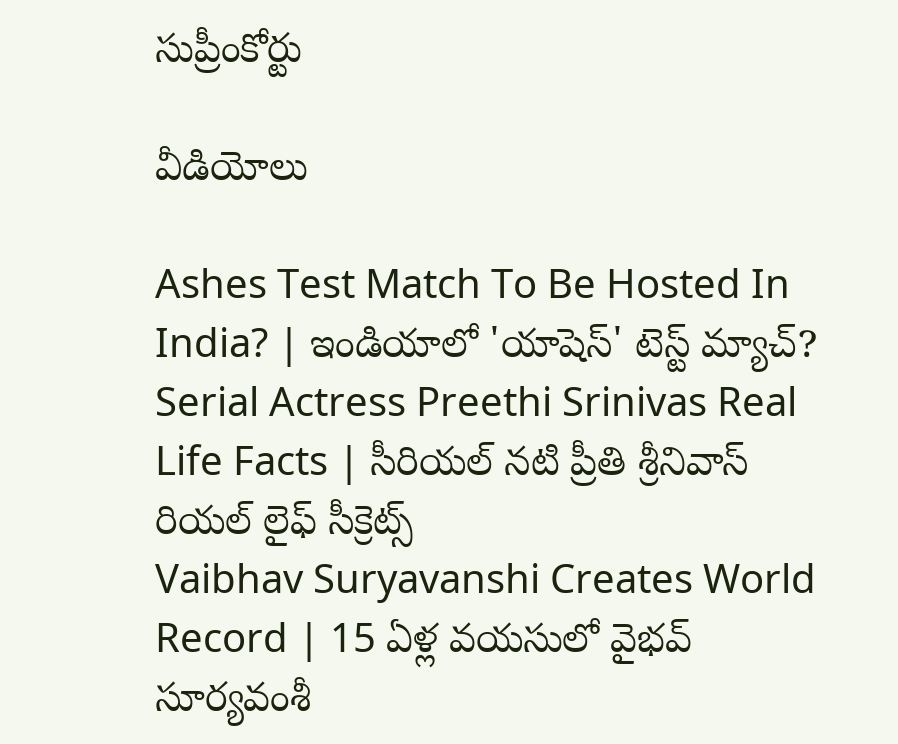సుప్రీంకోర్టు

వీడియోలు

Ashes Test Match To Be Hosted In India? | ఇండియాలో 'యాషెస్' టెస్ట్ మ్యాచ్?
Serial Actress Preethi Srinivas Real Life Facts | సీరియల్ నటి ప్రీతి శ్రీనివాస్ రియల్ లైఫ్ సీక్రెట్స్
Vaibhav Suryavanshi Creates World Record | 15 ఏళ్ల వయసులో వైభవ్ సూర్యవంశీ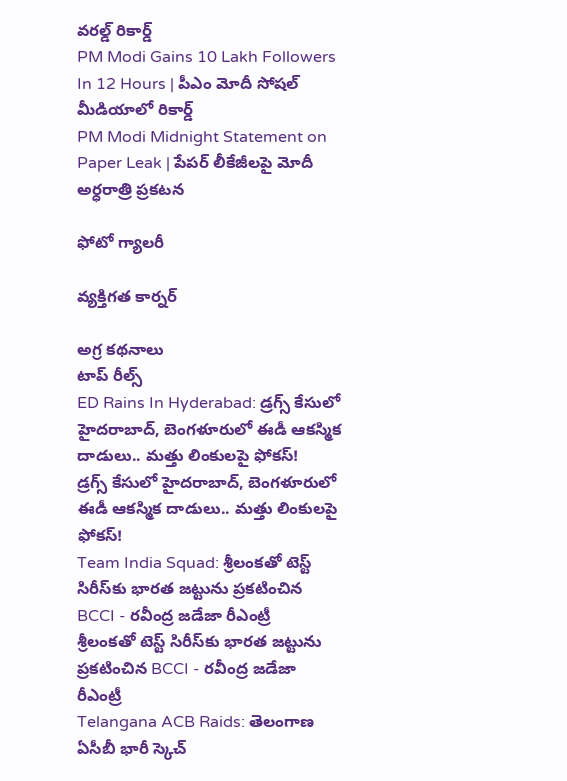వరల్డ్ రికార్డ్
PM Modi Gains 10 Lakh Followers In 12 Hours | పీఎం మోదీ సోషల్ మీడియాలో రికార్డ్
PM Modi Midnight Statement on Paper Leak | పేపర్ లీకేజీలపై మోదీ అర్ధరాత్రి ప్రకటన

ఫోటో గ్యాలరీ

వ్యక్తిగత కార్నర్

అగ్ర కథనాలు
టాప్ రీల్స్
ED Rains In Hyderabad: డ్రగ్స్ కేసులో హైదరాబాద్, బెంగళూరులో ఈడీ ఆకస్మిక దాడులు.. మత్తు లింకులపై ఫోకస్!
డ్రగ్స్ కేసులో హైదరాబాద్, బెంగళూరులో ఈడీ ఆకస్మిక దాడులు.. మత్తు లింకులపై ఫోకస్!
Team India Squad: శ్రీలంకతో టెస్ట్ సిరీస్‌కు భారత జట్టును ప్రకటించిన BCCI - రవీంద్ర జడేజా రీఎంట్రీ
శ్రీలంకతో టెస్ట్ సిరీస్‌కు భారత జట్టును ప్రకటించిన BCCI - రవీంద్ర జడేజా రీఎంట్రీ
Telangana ACB Raids: తెలంగాణ ఏసీబీ భారీ స్కెచ్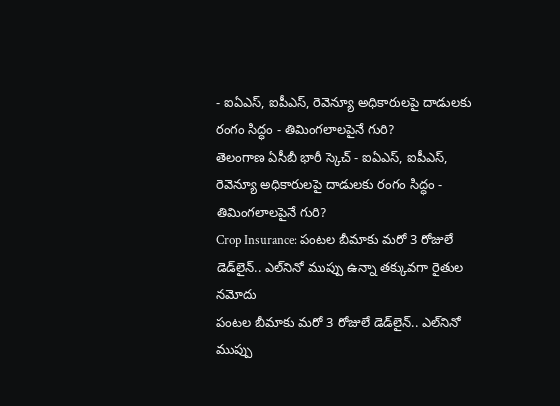- ఐఏఎస్, ఐపీఎస్, రెవెన్యూ అధికారులపై దాడులకు రంగం సిద్ధం - తిమింగలాలపైనే గురి?
తెలంగాణ ఏసీబీ భారీ స్కెచ్ - ఐఏఎస్, ఐపీఎస్, రెవెన్యూ అధికారులపై దాడులకు రంగం సిద్ధం - తిమింగలాలపైనే గురి?
Crop Insurance: పంటల బీమాకు మరో 3 రోజులే డెడ్‌లైన్.. ఎల్‌నినో ముప్పు ఉన్నా తక్కువగా రైతుల నమోదు
పంటల బీమాకు మరో 3 రోజులే డెడ్‌లైన్.. ఎల్‌నినో ముప్పు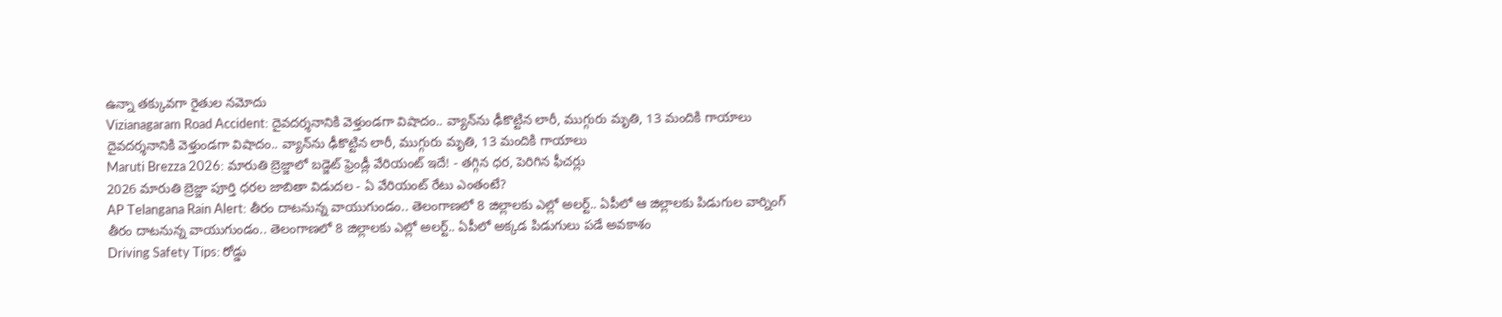ఉన్నా తక్కువగా రైతుల నమోదు
Vizianagaram Road Accident: దైవదర్శనానికి వెళ్తుండగా విషాదం.. వ్యాన్‌ను ఢీకొట్టిన లారీ, ముగ్గురు మృతి, 13 మందికి గాయాలు
దైవదర్శనానికి వెళ్తుండగా విషాదం.. వ్యాన్‌ను ఢీకొట్టిన లారీ, ముగ్గురు మృతి, 13 మందికి గాయాలు
Maruti Brezza 2026: మారుతి బ్రెజ్జాలో బడ్జెట్‌ ఫ్రెండ్లీ వేరియంట్‌ ఇదే! - తగ్గిన ధర, పెరిగిన ఫీచర్లు
2026 మారుతి బ్రెజ్జా పూర్తి ధరల జాబితా విడుదల - ఏ వేరియంట్‌ రేటు ఎంతంటే?
AP Telangana Rain Alert: తీరం దాటనున్న వాయుగుండం.. తెలంగాణలో 8 జిల్లాలకు ఎల్లో అలర్ట్.. ఏపీలో ఆ జిల్లాలకు పిడుగుల వార్నింగ్
తీరం దాటనున్న వాయుగుండం.. తెలంగాణలో 8 జిల్లాలకు ఎల్లో అలర్ట్.. ఏపీలో అక్కడ పిడుగులు పడే అవకాశం
Driving Safety Tips: రోడ్డు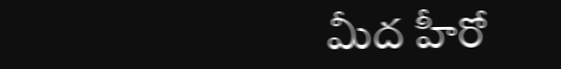మీద హీరో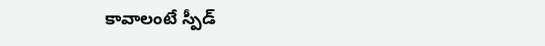కావాలంటే స్పీడ్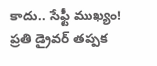కాదు.. సేఫ్టీ ముఖ్యం! ప్రతి డ్రైవర్ తప్పక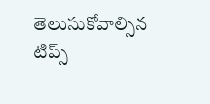తెలుసుకోవాల్సిన టిప్స్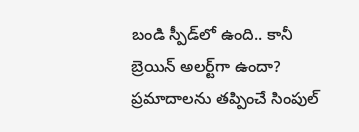బండి స్పీడ్‌లో ఉంది.. కానీ బ్రెయిన్‌ అలర్ట్‌గా ఉందా? ప్రమాదాలను తప్పించే సింపుల్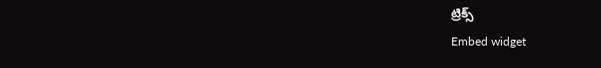ట్రిక్స్
Embed widget